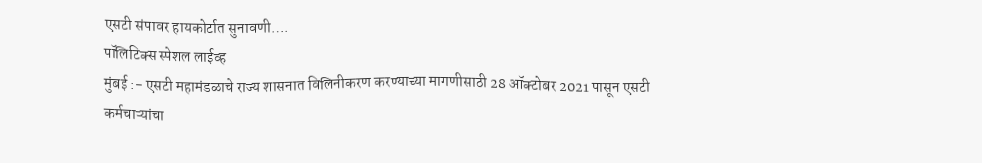एसटी संपावर हायकोर्टात सुनावणी….
पॉलिटिक्स स्पेशल लाईव्ह
मुंबई :- एसटी महामंडळाचे राज्य शासनात विलिनीकरण करण्याच्या मागणीसाठी 28 ऑक्टोबर 2021 पासून एसटी कर्मचाऱ्यांचा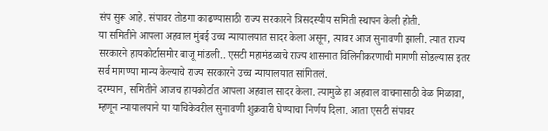संप सुरू आहे. संपावर तोडगा काढण्यासाठी राज्य सरकारने त्रिसदस्यीय समिती स्थापन केली होती.
या समितीने आपला अहवाल मुंबई उच्च न्यायालयात सादर केला असून, त्यावर आज सुनावणी झाली. त्यात राज्य सरकारने हायकोर्टासमोर बाजू मांडली.. एसटी महामंडळाचे राज्य शासनात विलिनीकरणाची मागणी सोडल्यास इतर सर्व मागण्या मान्य केल्याचे राज्य सरकारने उच्च न्यायालयात सांगितलं.
दरम्यान, समितीने आजच हायकोर्टात आपला अहवाल सादर केला. त्यामुळे हा अहवाल वाचनासाठी वेळ मिळावा, म्हणून न्यायालयाने या याचिकेवरील सुनावणी शुक्रवारी घेण्याचा निर्णय दिला. आता एसटी संपावर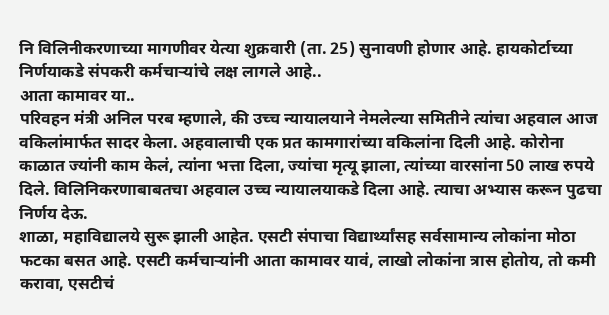नि विलिनीकरणाच्या मागणीवर येत्या शुक्रवारी (ता. 25) सुनावणी होणार आहे. हायकोर्टाच्या निर्णयाकडे संपकरी कर्मचाऱ्यांचे लक्ष लागले आहे..
आता कामावर या..
परिवहन मंत्री अनिल परब म्हणाले, की उच्च न्यायालयाने नेमलेल्या समितीने त्यांचा अहवाल आज वकिलांमार्फत सादर केला. अहवालाची एक प्रत कामगारांच्या वकिलांना दिली आहे. कोरोना काळात ज्यांनी काम केलं, त्यांना भत्ता दिला, ज्यांचा मृत्यू झाला, त्यांच्या वारसांना 50 लाख रुपये दिले. विलिनिकरणाबाबतचा अहवाल उच्च न्यायालयाकडे दिला आहे. त्याचा अभ्यास करून पुढचा निर्णय देऊ.
शाळा, महाविद्यालये सुरू झाली आहेत. एसटी संपाचा विद्यार्थ्यांसह सर्वसामान्य लोकांना मोठा फटका बसत आहे. एसटी कर्मचाऱ्यांनी आता कामावर यावं, लाखो लोकांना त्रास होतोय, तो कमी करावा, एसटीचं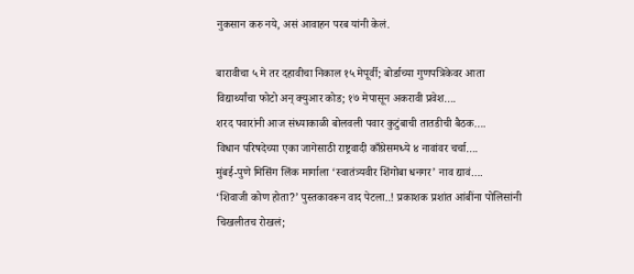नुकसान करु नये, असं आवाहन परब यांनी केलं.

बारावीचा ५ मे तर दहावीचा निकाल १५ मेपूर्वी; बोर्डाच्या गुणपत्रिकेवर आता विद्यार्थ्यांचा फोटो अन् क्युआर कोड; १७ मेपासून अकरावी प्रवेश….
शरद पवारांनी आज संध्याकाळी बोलवली पवार कुटुंबाची तातडीची बैठक….
विधान परिषदेच्या एका जागेसाठी राष्ट्रवादी काँग्रेसमध्ये ४ नावांवर चर्चा….
मुंबई-पुणे मिसिंग लिंक मार्गाला ‘स्वातंत्र्यवीर शिंगोबा धनगर’ नाव द्यावं….
‘शिवाजी कोण होता?’ पुस्तकावरून वाद पेटला..! प्रकाशक प्रशांत आंबींना पोलिसांनी चिखलीतच रोखलं;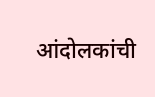आंदोलकांची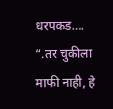धरपकड….
“.तर चुकीला माफी नाही, हे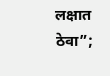लक्षात ठेवा”;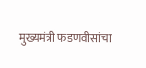मुख्यमंत्री फडणवीसांचा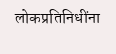लोकप्रतिनिधींना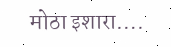मोठा इशारा….